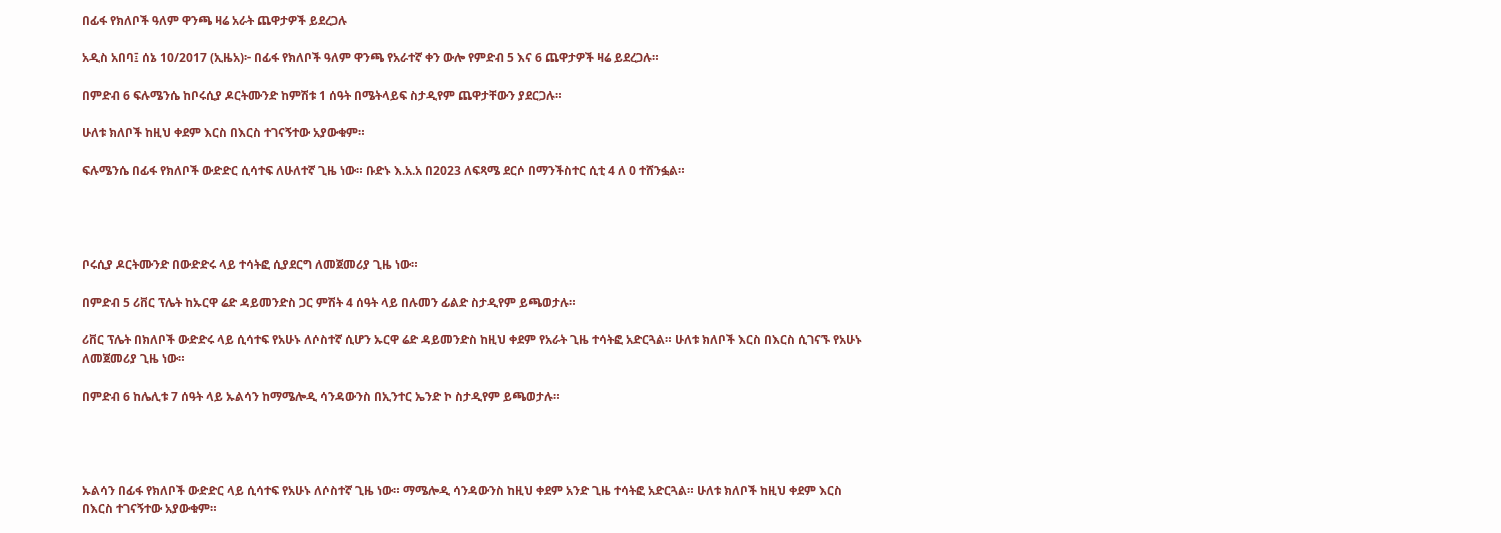በፊፋ የክለቦች ዓለም ዋንጫ ዛሬ አራት ጨዋታዎች ይደረጋሉ

አዲስ አበባ፤ ሰኔ 10/2017 (ኢዜአ)፦ በፊፋ የክለቦች ዓለም ዋንጫ የአራተኛ ቀን ውሎ የምድብ 5 እና 6 ጨዋታዎች ዛሬ ይደረጋሉ።

በምድብ 6 ፍሉሜንሴ ከቦሩሲያ ዶርትሙንድ ከምሽቱ 1 ሰዓት በሜትላይፍ ስታዲየም ጨዋታቸውን ያደርጋሉ።

ሁለቱ ክለቦች ከዚህ ቀደም እርስ በእርስ ተገናኝተው አያውቁም።

ፍሉሜንሴ በፊፋ የክለቦች ውድድር ሲሳተፍ ለሁለተኛ ጊዜ ነው። ቡድኑ እ.አ.አ በ2023 ለፍጻሜ ደርሶ በማንችስተር ሲቲ 4 ለ 0 ተሸንፏል።




ቦሩሲያ ዶርትሙንድ በውድድሩ ላይ ተሳትፎ ሲያደርግ ለመጀመሪያ ጊዜ ነው።

በምድብ 5 ሪቨር ፕሌት ከኡርዋ ሬድ ዳይመንድስ ጋር ምሽት 4 ሰዓት ላይ በሉመን ፊልድ ስታዲየም ይጫወታሉ።

ሪቨር ፕሌት በክለቦች ውድድሩ ላይ ሲሳተፍ የአሁኑ ለሶስተኛ ሲሆን ኡርዋ ሬድ ዳይመንድስ ከዚህ ቀደም የአራት ጊዜ ተሳትፎ አድርጓል። ሁለቱ ክለቦች እርስ በእርስ ሲገናኙ የአሁኑ ለመጀመሪያ ጊዜ ነው።

በምድብ 6 ከሌሊቱ 7 ሰዓት ላይ ኡልሳን ከማሜሎዲ ሳንዳውንስ በኢንተር ኤንድ ኮ ስታዲየም ይጫወታሉ።




ኡልሳን በፊፋ የክለቦች ውድድር ላይ ሲሳተፍ የአሁኑ ለሶስተኛ ጊዜ ነው። ማሜሎዲ ሳንዳውንስ ከዚህ ቀደም አንድ ጊዜ ተሳትፎ አድርጓል። ሁለቱ ክለቦች ከዚህ ቀደም እርስ በእርስ ተገናኝተው አያውቁም።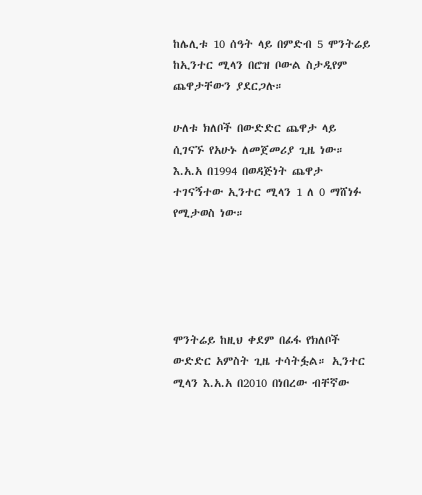ከሌሊቱ 10 ሰዓት ላይ በምድብ 5 ሞንትሬይ ከኢንተር ሚላን በሮዝ ቦውል ስታዲየም ጨዋታቸውን ያደርጋሉ።

ሁለቱ ክለቦች በውድድር ጨዋታ ላይ ሲገናኙ የአሁኑ ለመጀመሪያ ጊዜ ነው። እ.አ.አ በ1994 በወዳጅነት ጨዋታ ተገናኝተው ኢንተር ሚላን 1 ለ 0 ማሸነፉ የሚታወስ ነው።





ሞንትሬይ ከዚህ ቀደም በፊፋ የክለቦች ውድድር አምስት ጊዜ ተሳትፏል። ኢንተር ሚላን እ.አ.አ በ2010 በነበረው ብቸኛው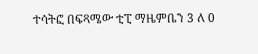ተሳትፎ በፍጻሜው ቲፒ ማዜምቤን 3 ለ 0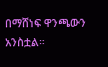በማሸነፍ ዋንጫውን አንስቷል።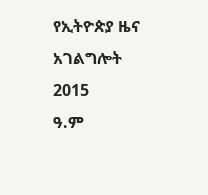የኢትዮጵያ ዜና አገልግሎት
2015
ዓ.ም